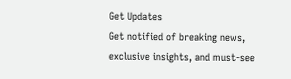Get Updates
Get notified of breaking news, exclusive insights, and must-see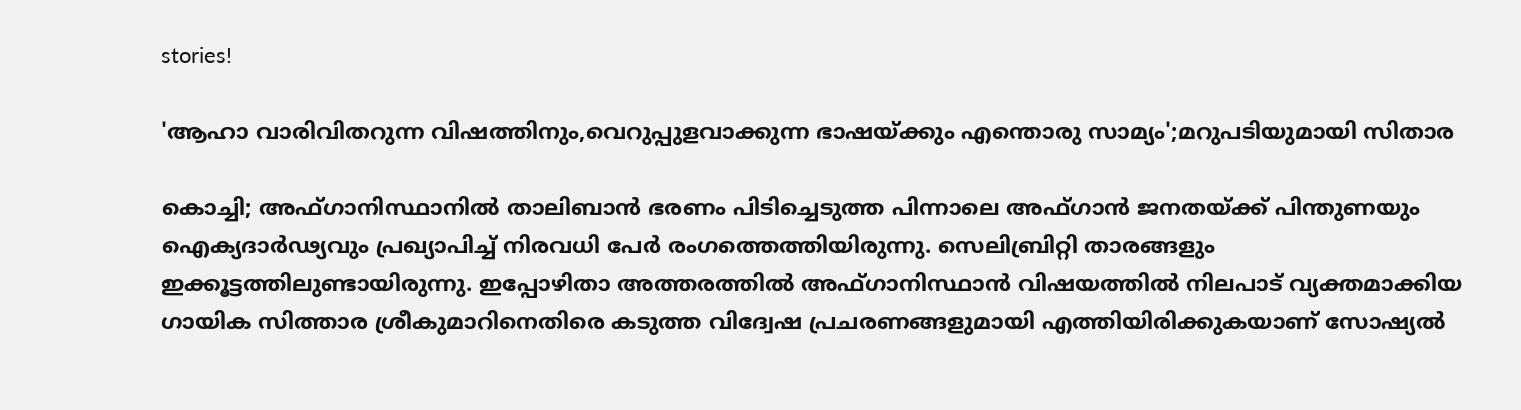stories!

'ആഹാ വാരിവിതറുന്ന വിഷത്തിനും,വെറുപ്പുളവാക്കുന്ന ഭാഷയ്ക്കും എന്തൊരു സാമ്യം';മറുപടിയുമായി സിതാര

കൊച്ചി; അഫ്ഗാനിസ്ഥാനിൽ താലിബാൻ ഭരണം പിടിച്ചെടുത്ത പിന്നാലെ അഫ്ഗാൻ ജനതയ്ക്ക് പിന്തുണയും ഐക്യദാർഢ്യവും പ്രഖ്യാപിച്ച് നിരവധി പേർ രംഗത്തെത്തിയിരുന്നു. സെലിബ്രിറ്റി താരങ്ങളും ഇക്കൂട്ടത്തിലുണ്ടായിരുന്നു. ഇപ്പോഴിതാ അത്തരത്തിൽ അഫ്ഗാനിസ്ഥാന്‍ വിഷയത്തില്‍ നിലപാട് വ്യക്തമാക്കിയ ഗായിക സിത്താര ശ്രീകുമാറിനെതിരെ കടുത്ത വിദ്വേഷ പ്രചരണങ്ങളുമായി എത്തിയിരിക്കുകയാണ് സോഷ്യൽ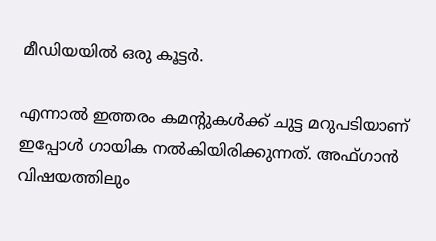മീഡിയയിൽ ഒരു കൂട്ടർ.

എന്നാൽ ഇത്തരം കമന്റുകൾക്ക് ചുട്ട മറുപടിയാണ് ഇപ്പോൾ ഗായിക നൽകിയിരിക്കുന്നത്. അഫ്ഗാന്‍ വിഷയത്തിലും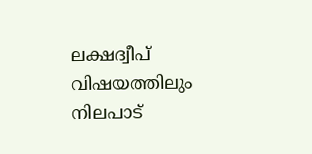ലക്ഷദ്വീപ് വിഷയത്തിലും നിലപാട്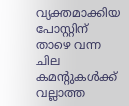വ്യക്തമാക്കിയ പോസ്റ്റിന് താഴെ വന്ന ചില കമന്റുകള്‍ക്ക് വല്ലാത്ത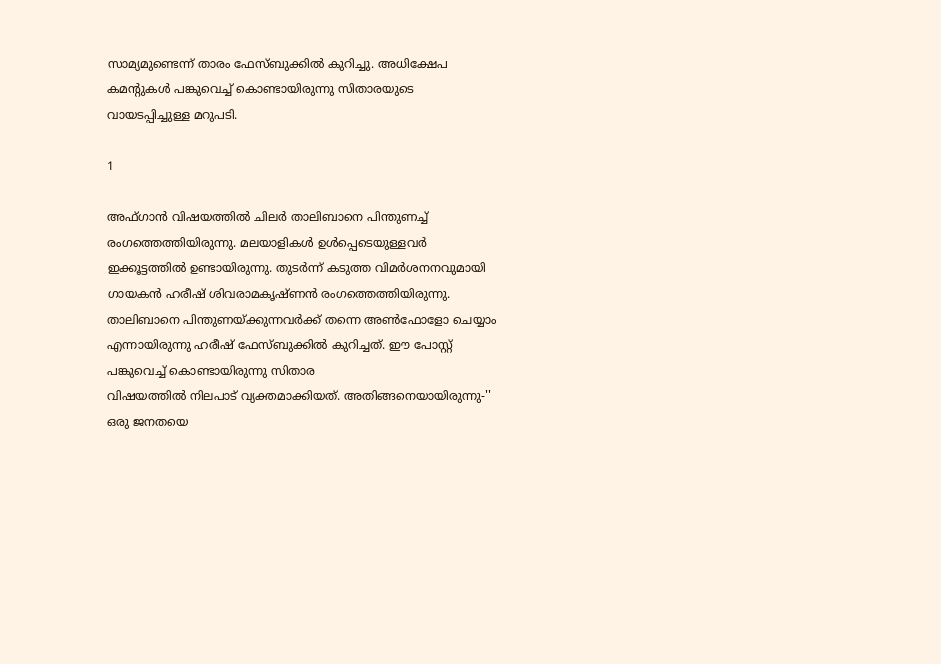സാമ്യമുണ്ടെന്ന് താരം ഫേസ്ബുക്കിൽ കുറിച്ചു. അധിക്ഷേപ കമന്റുകൾ പങ്കുവെച്ച് കൊണ്ടായിരുന്നു സിതാരയുടെ വായടപ്പിച്ചുള്ള മറുപടി.

1

അഫ്ഗാൻ വിഷയത്തിൽ ചിലർ താലിബാനെ പിന്തുണച്ച് രംഗത്തെത്തിയിരുന്നു. മലയാളികൾ ഉൾപ്പെടെയുള്ളവർ ഇക്കൂട്ടത്തിൽ ഉണ്ടായിരുന്നു. തുടർന്ന് കടുത്ത വിമർശനനവുമായി ഗായകൻ ഹരീഷ് ശിവരാമകൃഷ്ണൻ രംഗത്തെത്തിയിരുന്നു. താലിബാനെ പിന്തുണയ്ക്കുന്നവർക്ക് തന്നെ അൺഫോളോ ചെയ്യാം എന്നായിരുന്നു ഹരീഷ് ഫേസ്ബുക്കിൽ കുറിച്ചത്. ഈ പോസ്റ്റ് പങ്കുവെച്ച് കൊണ്ടായിരുന്നു സിതാര
വിഷയത്തിൽ നിലപാട് വ്യക്തമാക്കിയത്. അതിങ്ങനെയായിരുന്നു-'' ഒരു ജനതയെ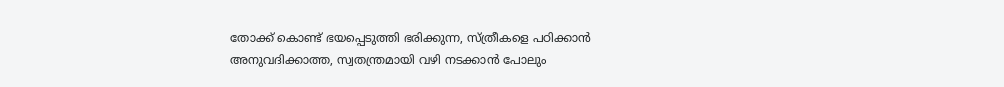തോക്ക് കൊണ്ട് ഭയപ്പെടുത്തി ഭരിക്കുന്ന, സ്ത്രീകളെ പഠിക്കാൻ അനുവദിക്കാത്ത, സ്വതന്ത്രമായി വഴി നടക്കാൻ പോലും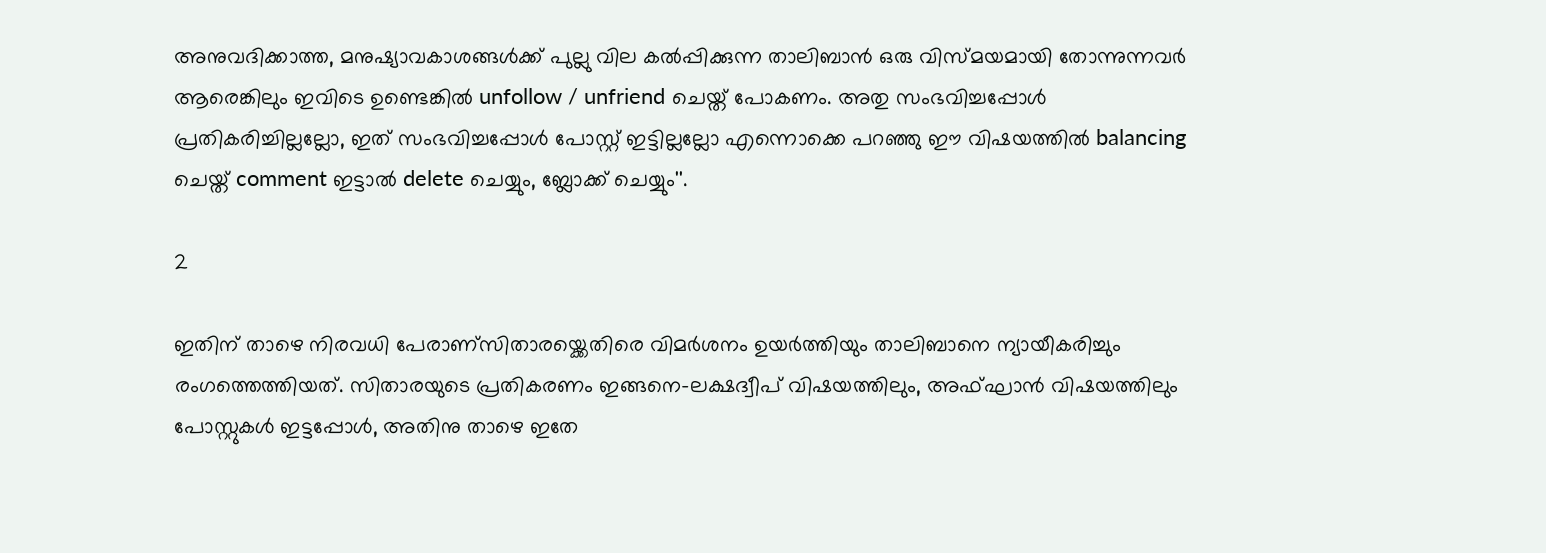അനുവദിക്കാത്ത, മനുഷ്യാവകാശങ്ങൾക്ക് പുല്ലു വില കൽപ്പിക്കുന്ന താലിബാൻ ഒരു വിസ്മയമായി തോന്നുന്നവർ ആരെങ്കിലും ഇവിടെ ഉണ്ടെങ്കിൽ unfollow / unfriend ചെയ്ത് പോകണം. അതു സംഭവിച്ചപ്പോൾ പ്രതികരിച്ചില്ലല്ലോ, ഇത് സംഭവിച്ചപ്പോൾ പോസ്റ്റ്‌ ഇട്ടില്ലല്ലോ എന്നൊക്കെ പറഞ്ഞു ഈ വിഷയത്തിൽ balancing ചെയ്ത് comment ഇട്ടാൽ delete ചെയ്യും, ബ്ലോക്ക്‌ ചെയ്യും''.

2

ഇതിന് താഴെ നിരവധി പേരാണ്സിതാരയ്ക്കെതിരെ വിമർശനം ഉയർത്തിയും താലിബാനെ ന്യായീകരിച്ചും രംഗത്തെത്തിയത്. സിതാരയുടെ പ്രതികരണം ഇങ്ങനെ-ലക്ഷദ്വീപ് വിഷയത്തിലും, അഫ്‌ഘാൻ വിഷയത്തിലും പോസ്റ്റുകൾ ഇട്ടപ്പോൾ, അതിനു താഴെ ഇതേ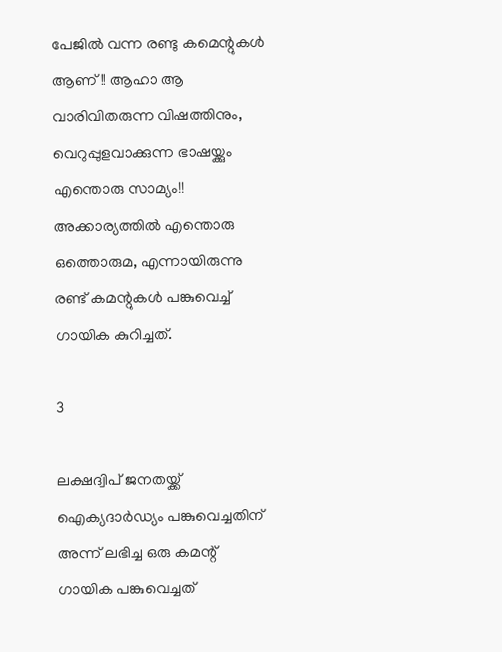പേജിൽ വന്ന രണ്ടു കമെന്റുകൾ ആണ്!! ആഹാ ആ വാരിവിതരുന്ന വിഷത്തിനും, വെറുപ്പുളവാക്കുന്ന ഭാഷയ്ക്കും എന്തൊരു സാമ്യം!! അക്കാര്യത്തിൽ എന്തൊരു ഒത്തൊരുമ, എന്നായിരുന്നു രണ്ട് കമന്റുകൾ പങ്കുവെച്ച് ഗായിക കുറിച്ചത്.

3

ലക്ഷദ്വിപ് ജനതയ്ക്ക് ഐക്യദാർഡ്യം പങ്കുവെച്ചതിന് അന്ന് ലഭിച്ച ഒരു കമന്റ് ഗായിക പങ്കുവെച്ചത്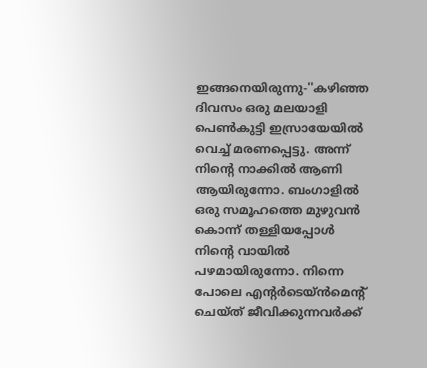ഇങ്ങനെയിരുന്നു-''കഴിഞ്ഞ ദിവസം ഒരു മലയാളി പെൺകുട്ടി ഇസ്രായേയിൽ വെച്ച് മരണപ്പെട്ടു. അന്ന് നിന്റെ നാക്കിൽ ആണി ആയിരുന്നോ. ബംഗാളിൽ ഒരു സമൂഹത്തെ മുഴുവൻ കൊന്ന് തള്ളിയപ്പോൾ നിന്റെ വായിൽ പഴമായിരുന്നോ. നിന്നെ പോലെ എന്റർടെയ്ൻമെന്റ് ചെയ്ത് ജീവിക്കുന്നവർക്ക്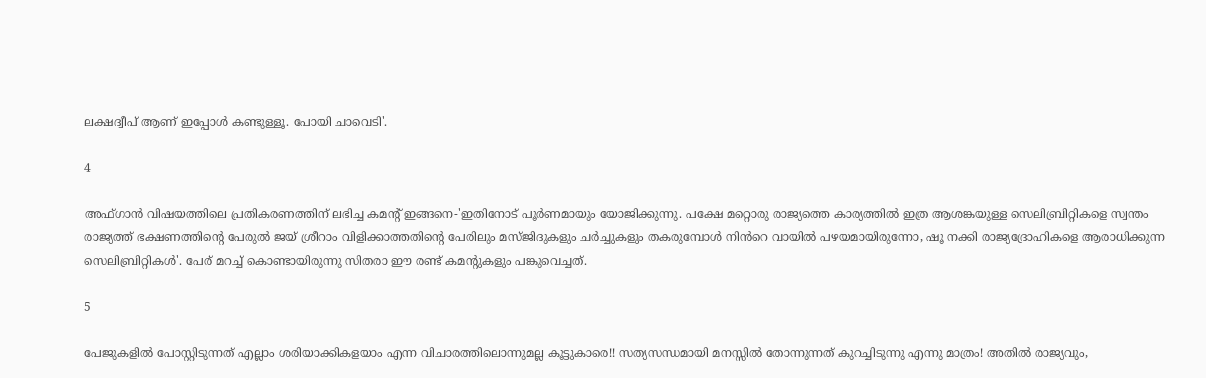ലക്ഷദ്വീപ് ആണ് ഇപ്പോൾ കണ്ടുള്ളൂ. പോയി ചാവെടി'.

4

അഫ്ഗാൻ വിഷയത്തിലെ പ്രതികരണത്തിന് ലഭിച്ച കമന്റ് ഇങ്ങനെ-'ഇതിനോട് പൂർണമായും യോജിക്കുന്നു. പക്ഷേ മറ്റൊരു രാജ്യത്തെ കാര്യത്തിൽ ഇത്ര ആശങ്കയുള്ള സെലിബ്രിറ്റികളെ സ്വന്തം രാജ്യത്ത് ഭക്ഷണത്തിന്റെ പേരുൽ ജയ് ശ്രീറാം വിളിക്കാത്തതിന്റെ പേരിലും മസ്ജിദുകളും ചർച്ചുകളും തകരുമ്പോൾ നിൻറെ വായിൽ പഴയമായിരുന്നോ, ഷൂ നക്കി രാജ്യദ്രോഹികളെ ആരാധിക്കുന്ന സെലിബ്രിറ്റികൾ'. പേര് മറച്ച് കൊണ്ടായിരുന്നു സിതരാ ഈ രണ്ട് കമന്റുകളും പങ്കുവെച്ചത്.

5

പേജുകളിൽ പോസ്റ്റിടുന്നത് എല്ലാം ശരിയാക്കികളയാം എന്ന വിചാരത്തിലൊന്നുമല്ല കൂട്ടുകാരെ!! സത്യസന്ധമായി മനസ്സിൽ തോന്നുന്നത് കുറച്ചിടുന്നു എന്നു മാത്രം! അതിൽ രാജ്യവും,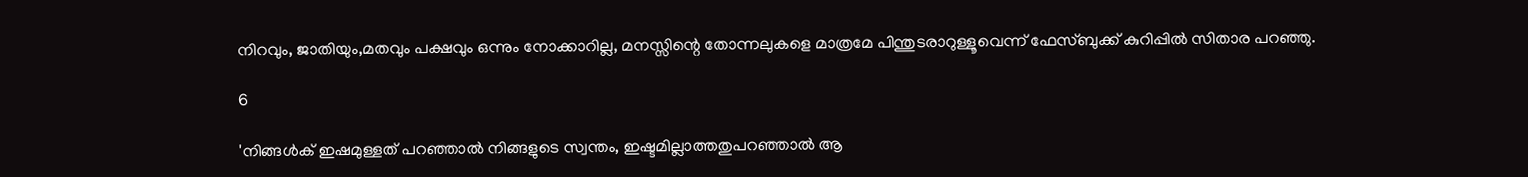നിറവും, ജാതിയും,മതവും പക്ഷവും ഒന്നും നോക്കാറില്ല, മനസ്സിന്റെ തോന്നലുകളെ മാത്രമേ പിന്തുടരാറുള്ളൂവെന്ന് ഫേസ്ബുക്ക് കുറിപ്പിൽ സിതാര പറഞ്ഞു.

6

'നിങ്ങൾക് ഇഷമുള്ളത് പറഞ്ഞാൽ നിങ്ങളുടെ സ്വന്തം, ഇഷ്ടമില്ലാത്തതുപറഞ്ഞാൽ ആ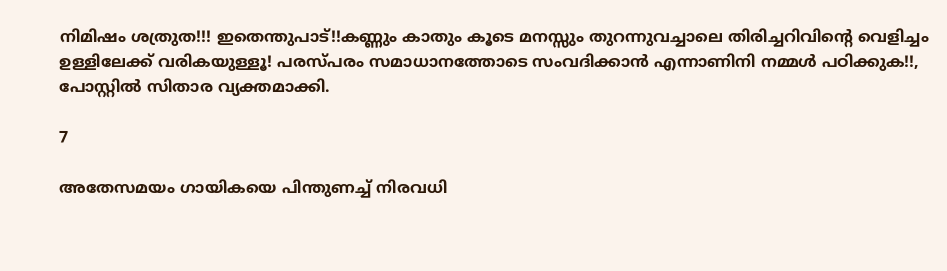നിമിഷം ശത്രുത!!! ഇതെന്തുപാട്!!കണ്ണും കാതും കൂടെ മനസ്സും തുറന്നുവച്ചാലെ തിരിച്ചറിവിന്റെ വെളിച്ചം ഉള്ളിലേക്ക് വരികയുള്ളൂ! പരസ്പരം സമാധാനത്തോടെ സംവദിക്കാൻ എന്നാണിനി നമ്മൾ പഠിക്കുക!!, പോസ്റ്റിൽ സിതാര വ്യക്തമാക്കി.

7

അതേസമയം ഗായികയെ പിന്തുണച്ച് നിരവധി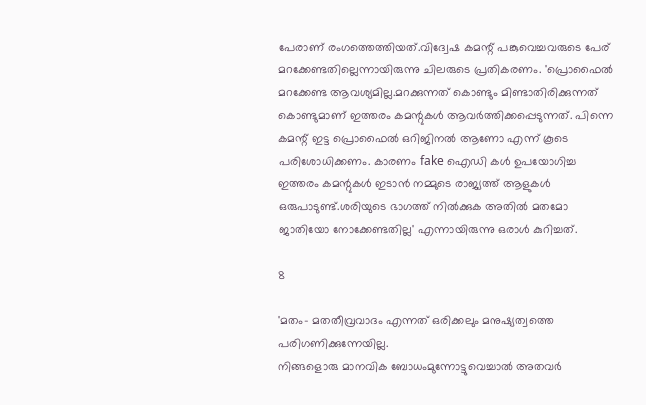പേരാണ് രംഗത്തെത്തിയത്.വിദ്വേഷ കമന്റ് പങ്കുവെച്ചവരുടെ പേര് മറക്കേണ്ടതില്ലെന്നായിരുന്നു ചിലരുടെ പ്രതികരണം. 'പ്രൊഫൈൽ മറക്കേണ്ട ആവശ്യമില്ല.മറക്കുന്നത് കൊണ്ടും മിണ്ടാതിരിക്കുന്നത് കൊണ്ടുമാണ് ഇത്തരം കമന്റുകൾ ആവർത്തിക്കപ്പെടുന്നത്. പിന്നെ കമന്റ് ഇട്ട പ്രൊഫൈൽ ഒറിജിനൽ ആണോ എന്ന് കൂടെ പരിശോധിക്കണം. കാരണം fake ഐഡി കൾ ഉപയോഗിച്ച ഇത്തരം കമന്റുകൾ ഇടാൻ നമ്മുടെ രാജ്യത്ത് ആളുകൾ ഒരുപാടുണ്ട്.ശരിയുടെ ഭാഗത്ത്‌ നിൽക്കുക അതിൽ മതമോ ജാതിയോ നോക്കേണ്ടതില്ല' എന്നായിരുന്നു ഒരാൾ കുറിച്ചത്.

8

'മതം- മതതീവ്രവാദം എന്നത് ഒരിക്കലും മനുഷ്യത്വത്തെ പരിഗണിക്കുന്നേയില്ല.
നിങ്ങളൊരു മാനവിക ബോധംമുന്നോട്ടുവെച്ചാൽ അതവർ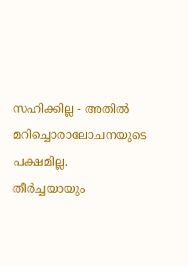സഹിക്കില്ല - അതിൽ മറിച്ചൊരാലോചനയുടെ പക്ഷമില്ല.
തീർച്ചയായും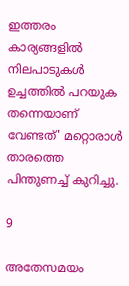ഇത്തരം കാര്യങ്ങളിൽ
നിലപാടുകൾ ഉച്ചത്തിൽ പറയുക തന്നെയാണ് വേണ്ടത്' മറ്റൊരാൾ താരത്തെ പിന്തുണച്ച് കുറിച്ചു.

9

അതേസമയം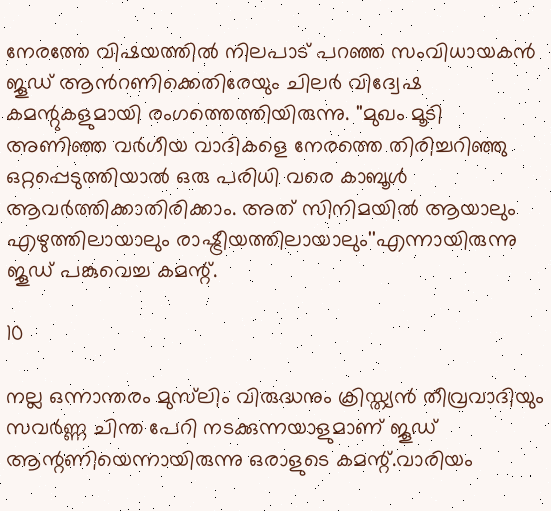നേരത്തേ വിഷയത്തിൽ നിലപാട് പറഞ്ഞ സംവിധായകൻ ജൂഡ് ആൻറണിക്കെതിരേയും ചിലർ വിദ്വേഷ കമന്റുകളുമായി രംഗത്തെത്തിയിരുന്നു. ''മുഖം മൂടി അണിഞ്ഞ വർഗീയ വാദികളെ നേരത്തെ തിരിച്ചറിഞ്ഞു ഒറ്റപ്പെടുത്തിയാൽ ഒരു പരിധി വരെ കാബൂൾ ആവർത്തിക്കാതിരിക്കാം. അത് സിനിമയിൽ ആയാലും എഴുത്തിലായാലും രാഷ്ട്രീയത്തിലായാലും''എന്നായിരുന്നു ജൂഡ് പങ്കുവെച്ച കമന്റ്.

10

നല്ല ഒന്നാന്തരം മുസ്‌ലിം വിരുദ്ധനും ക്രിസ്ത്യൻ തീവ്രവാദിയും സവർണ്ണ ചിന്ത പേറി നടക്കുന്നയാളുമാണ് ജൂഡ് ആന്റണിയെന്നായിരുന്നു ഒരാളുടെ കമന്റ്.വാരിയം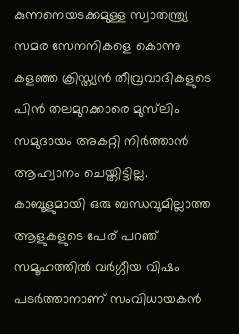കുന്നനെയടക്കമുള്ള സ്വാതന്ത്ര്യ സമര സേനനികളെ കൊന്നു കളഞ്ഞ ക്രിസ്ത്യൻ തീവ്രവാദികളുടെ പിൻ തലമുറക്കാരെ മുസ്‌ലിം സമുദായം അകറ്റി നിർത്താൻ ആഹ്വാനം ചെയ്തിട്ടില്ല. കാബൂളുമായി ഒരു ബന്ധവുമില്ലാത്ത ആളുകളുടെ പേര് പറഞ് സമൂഹത്തിൽ വർഗ്ഗീയ വിഷം പടർത്താനാണ് സംവിധായകൻ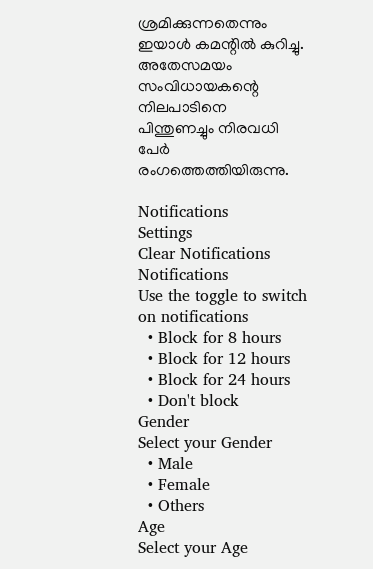ശ്രമിക്കുന്നതെന്നും ഇയാൾ കമന്റിൽ കുറിച്ചു. അതേസമയം സംവിധായകന്റെ നിലപാടിനെ പിന്തുണച്ചും നിരവധി പേർ രംഗത്തെത്തിയിരുന്നു.

Notifications
Settings
Clear Notifications
Notifications
Use the toggle to switch on notifications
  • Block for 8 hours
  • Block for 12 hours
  • Block for 24 hours
  • Don't block
Gender
Select your Gender
  • Male
  • Female
  • Others
Age
Select your Age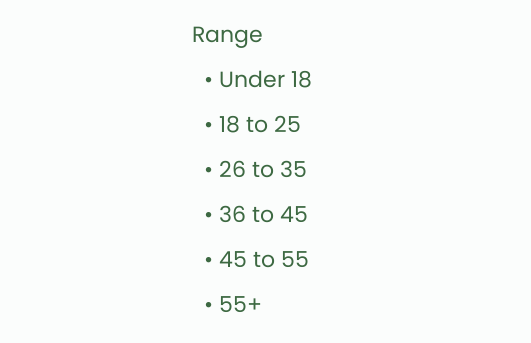Range
  • Under 18
  • 18 to 25
  • 26 to 35
  • 36 to 45
  • 45 to 55
  • 55+